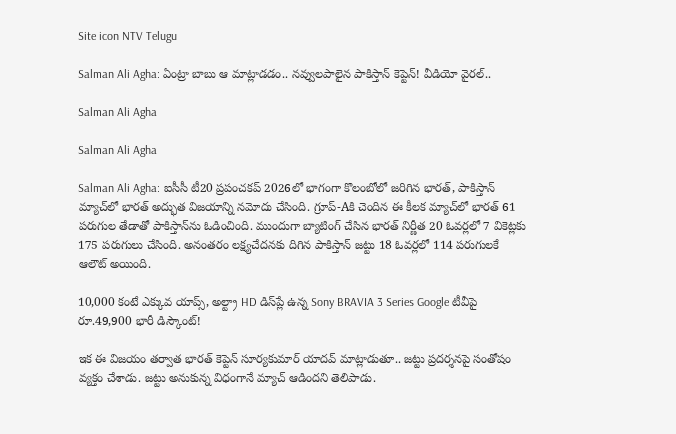Site icon NTV Telugu

Salman Ali Agha: ఏంట్రా బాబు ఆ మాట్లాడడం.. నవ్వులపాలైన పాకిస్తాన్ కెప్టెన్! వీడియో వైరల్..

Salman Ali Agha

Salman Ali Agha

Salman Ali Agha: ఐసీసీ టీ20 ప్రపంచకప్ 2026లో భాగంగా కొలంబోలో జరిగిన భారత్, పాకిస్తాన్ మ్యాచ్‌లో భారత్ అద్భుత విజయాన్ని నమోదు చేసింది. గ్రూప్-Aకి చెందిన ఈ కీలక మ్యాచ్‌లో భారత్ 61 పరుగుల తేడాతో పాకిస్తాన్‌ను ఓడించింది. ముందుగా బ్యాటింగ్ చేసిన భారత్ నిర్ణీత 20 ఓవర్లలో 7 వికెట్లకు 175 పరుగులు చేసింది. అనంతరం లక్ష్యచేదనకు దిగిన పాకిస్తాన్ జట్టు 18 ఓవర్లలో 114 పరుగులకే ఆలౌట్ అయింది.

10,000 కంటే ఎక్కువ యాప్స్, అల్ట్రా HD డిస్‌ప్లే ఉన్న Sony BRAVIA 3 Series Google టీవీపై రూ.49,900 భారీ డిస్కౌంట్!

ఇక ఈ విజయం తర్వాత భారత్ కెప్టెన్ సూర్యకుమార్ యాదవ్ మాట్లాడుతూ.. జట్టు ప్రదర్శనపై సంతోషం వ్యక్తం చేశాడు. జట్టు అనుకున్న విధంగానే మ్యాచ్ ఆడిందని తెలిపాడు.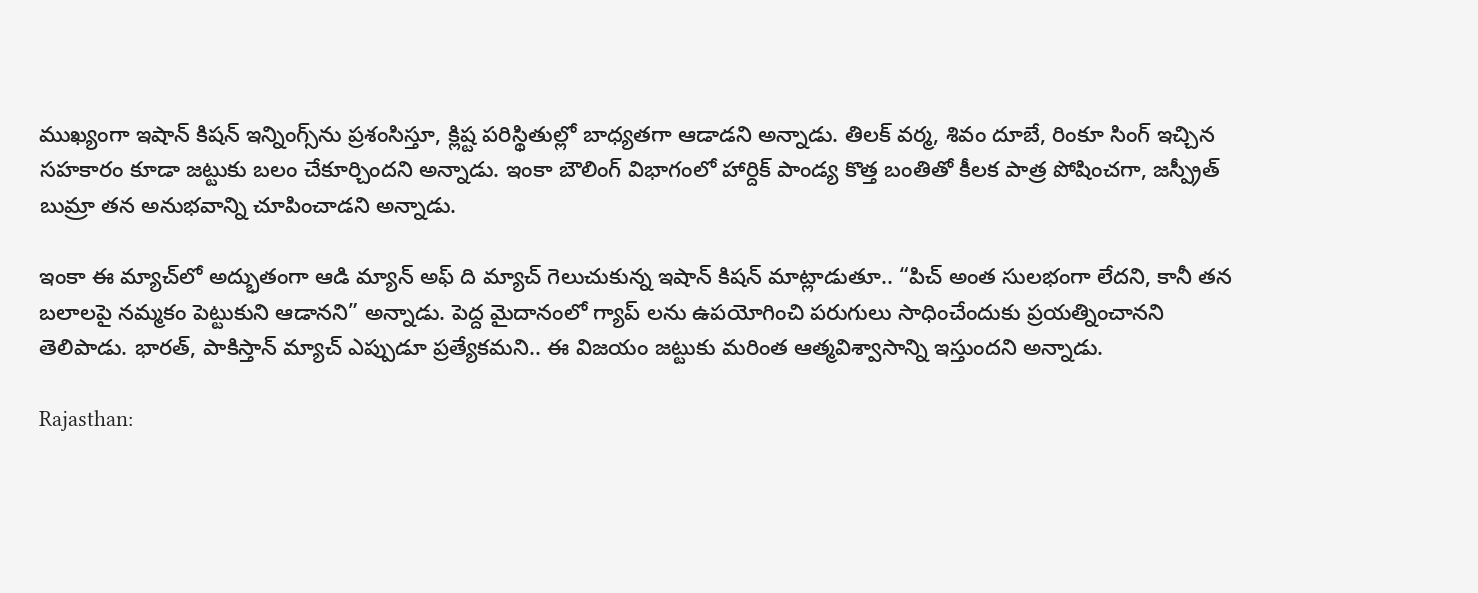ముఖ్యంగా ఇషాన్ కిషన్ ఇన్నింగ్స్‌ను ప్రశంసిస్తూ, క్లిష్ట పరిస్థితుల్లో బాధ్యతగా ఆడాడని అన్నాడు. తిలక్ వర్మ, శివం దూబే, రింకూ సింగ్ ఇచ్చిన సహకారం కూడా జట్టుకు బలం చేకూర్చిందని అన్నాడు. ఇంకా బౌలింగ్ విభాగంలో హార్దిక్ పాండ్య కొత్త బంతితో కీలక పాత్ర పోషించగా, జస్ప్రీత్ బుమ్రా తన అనుభవాన్ని చూపించాడని అన్నాడు.

ఇంకా ఈ మ్యాచ్‌లో అద్భుతంగా ఆడి మ్యాన్ అఫ్ ది మ్యాచ్ గెలుచుకున్న ఇషాన్ కిషన్ మాట్లాడుతూ.. “పిచ్ అంత సులభంగా లేదని, కానీ తన బలాలపై నమ్మకం పెట్టుకుని ఆడానని” అన్నాడు. పెద్ద మైదానంలో గ్యాప్‌ లను ఉపయోగించి పరుగులు సాధించేందుకు ప్రయత్నించానని తెలిపాడు. భారత్, పాకిస్తాన్ మ్యాచ్ ఎప్పుడూ ప్రత్యేకమని.. ఈ విజయం జట్టుకు మరింత ఆత్మవిశ్వాసాన్ని ఇస్తుందని అన్నాడు.

Rajasthan: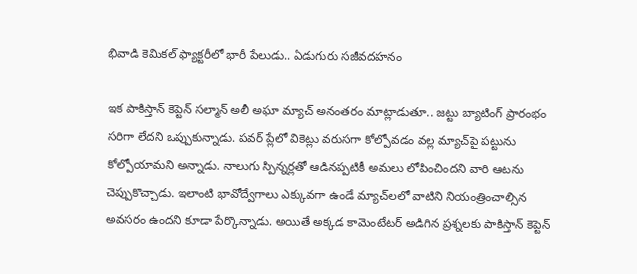భివాడి కెమికల్ ఫ్యాక్టరీలో భారీ పేలుడు.. ఏడుగురు సజీవదహనం

ఇక పాకిస్తాన్ కెప్టెన్ సల్మాన్ అలీ అఘా మ్యాచ్ అనంతరం మాట్లాడుతూ.. జట్టు బ్యాటింగ్ ప్రారంభం సరిగా లేదని ఒప్పుకున్నాడు. పవర్‌ ప్లేలో వికెట్లు వరుసగా కోల్పోవడం వల్ల మ్యాచ్‌పై పట్టును కోల్పోయామని అన్నాడు. నాలుగు స్పిన్నర్లతో ఆడినప్పటికీ అమలు లోపించిందని వారి ఆటను చెప్పుకొచ్చాడు. ఇలాంటి భావోద్వేగాలు ఎక్కువగా ఉండే మ్యాచ్‌లలో వాటిని నియంత్రించాల్సిన అవసరం ఉందని కూడా పేర్కొన్నాడు. అయితే అక్కడ కామెంటేటర్ అడిగిన ప్రశ్నలకు పాకిస్తాన్ కెప్టెన్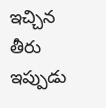ఇచ్చిన తీరు ఇప్పుడు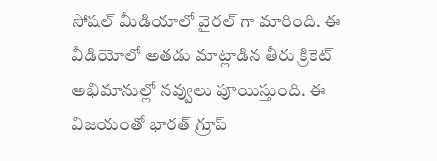సోషల్ మీడియాలో వైరల్ గా మారింది. ఈ వీడియోలో అతడు మాట్లాడిన తీరు క్రికెట్ అభిమానుల్లో నవ్వులు పూయిస్తుంది. ఈ విజయంతో భారత్ గ్రూప్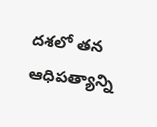దశలో తన ఆధిపత్యాన్ని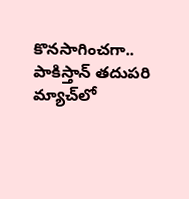కొనసాగించగా.. పాకిస్తాన్ తదుపరి మ్యాచ్‌లో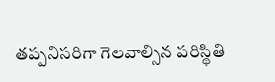తప్పనిసరిగా గెలవాల్సిన పరిస్థితి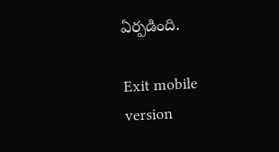ఏర్పడింది.

Exit mobile version